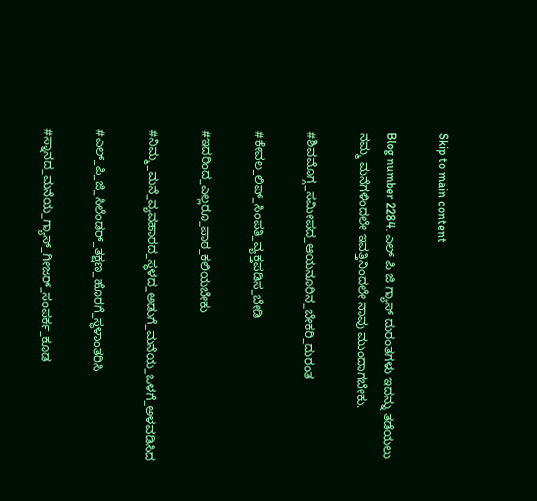Skip to main content

Blog number 2284. ಎಲ್ ಪಿ ಜಿ ಗ್ಯಾಸ್ ದುರಂತಗಳು ಇದನ್ನು ತಡೆಯಲು ನಮ್ಮ ಮನೆಗಳಿಂದಲೇ ಇವತ್ತಿನಿಂದಲೇ ನಾವು ಮುಂದಾಗಬೇಕು.

#ಶಿವಮೊಗ್ಗ_ಸಮೀಪದ_ಆಯನೂರಿನ_ಬೇಕರಿ_ದುರಂತ

#ಕೇವಲ_ಲಿಪ್_ಸಿಂಪತಿ_ವ್ಯಕ್ತಪಡಿಸ_ಬೇಡಿ

#ಇದರಿಂದ_ಎಲ್ಲರೂ_ಪಾಠ_ಕಲಿಯಬೇಕು

#ನಿಮ್ಮ_ಮನೆ_ವ್ಯವಹಾರದ_ಸ್ಥಳದ_ಅಡುಗೆ_ಮನೆಯ_ಒಳಗೆ_ಅಳವಡಿಸಿದ

#ಎಲ್_ಪಿ_ಜಿ_ಸಿಲೆಂಡರ್_ತಕ್ಷಣ_ಹೊರಗೆ_ಸ್ಥಳಾಂತರಿಸಿ

#ಸ್ನಾನದ_ಮನೆಯ_ಗ್ಯಾಸ್_ಗೀಜರ್_ಸಂಪರ್ಕ_ಕೂಡ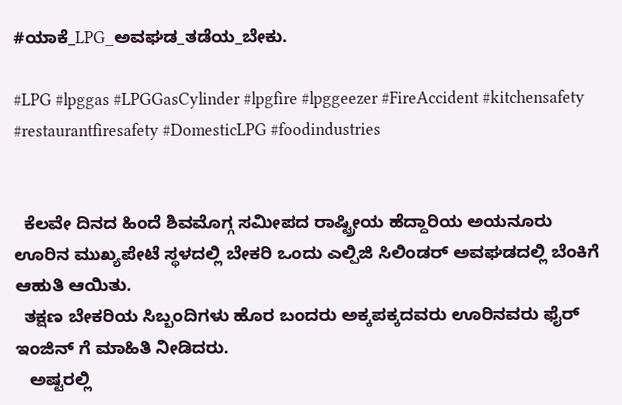#ಯಾಕೆ_LPG_ಅವಘಡ_ತಡೆಯ_ಬೇಕು.

#LPG #lpggas #LPGGasCylinder #lpgfire #lpggeezer #FireAccident #kitchensafety #restaurantfiresafety #DomesticLPG #foodindustries


  ಕೆಲವೇ ದಿನದ ಹಿಂದೆ ಶಿವಮೊಗ್ಗ ಸಮೀಪದ ರಾಷ್ಟ್ರೀಯ ಹೆದ್ದಾರಿಯ ಅಯನೂರು ಊರಿನ ಮುಖ್ಯಪೇಟೆ ಸ್ಥಳದಲ್ಲಿ ಬೇಕರಿ ಒಂದು ಎಲ್ಪಿಜಿ ಸಿಲಿಂಡರ್ ಅವಘಡದಲ್ಲಿ ಬೆಂಕಿಗೆ ಆಹುತಿ ಆಯಿತು.
  ತಕ್ಷಣ ಬೇಕರಿಯ ಸಿಬ್ಬಂದಿಗಳು ಹೊರ ಬಂದರು ಅಕ್ಕಪಕ್ಕದವರು ಊರಿನವರು ಫೈರ್ ಇಂಜಿನ್ ಗೆ ಮಾಹಿತಿ ನೀಡಿದರು.
   ಅಷ್ಟರಲ್ಲಿ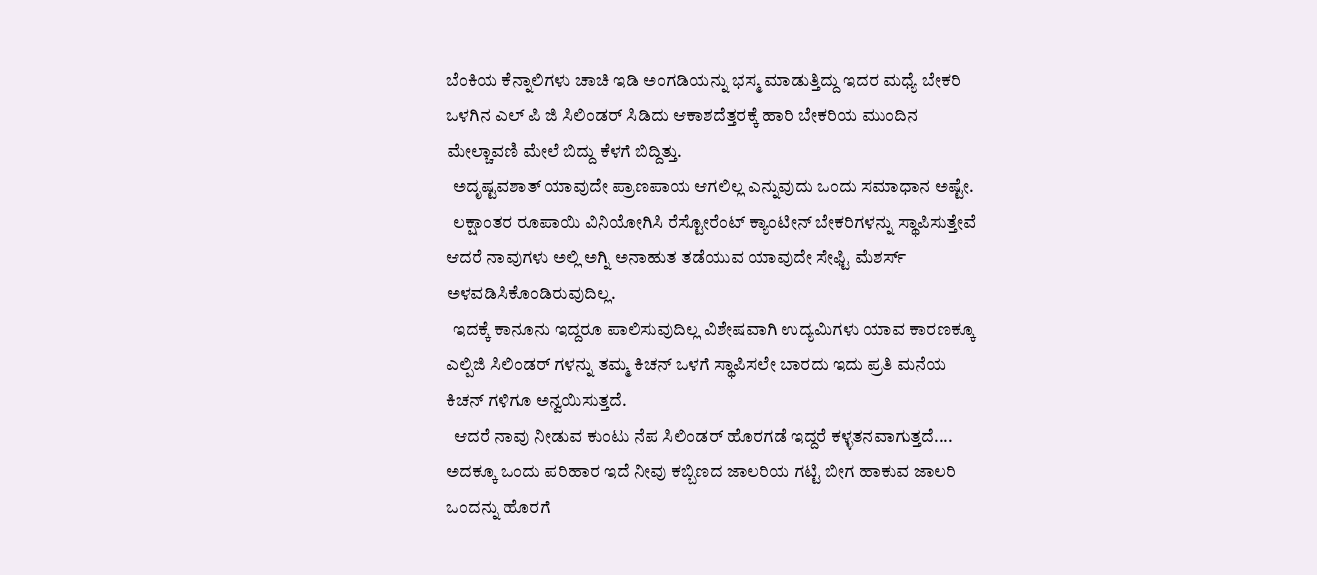ಬೆಂಕಿಯ ಕೆನ್ನಾಲಿಗಳು ಚಾಚಿ ಇಡಿ ಅಂಗಡಿಯನ್ನು ಭಸ್ಮ ಮಾಡುತ್ತಿದ್ದು ಇದರ ಮಧ್ಯೆ ಬೇಕರಿ ಒಳಗಿನ ಎಲ್ ಪಿ ಜಿ ಸಿಲಿಂಡರ್ ಸಿಡಿದು ಆಕಾಶದೆತ್ತರಕ್ಕೆ ಹಾರಿ ಬೇಕರಿಯ ಮುಂದಿನ ಮೇಲ್ಚಾವಣಿ ಮೇಲೆ ಬಿದ್ದು ಕೆಳಗೆ ಬಿದ್ದಿತ್ತು.
  ಅದೃಷ್ಟವಶಾತ್ ಯಾವುದೇ ಪ್ರಾಣಪಾಯ ಆಗಲಿಲ್ಲ ಎನ್ನುವುದು ಒಂದು ಸಮಾಧಾನ ಅಷ್ಟೇ.
  ಲಕ್ಷಾಂತರ ರೂಪಾಯಿ ವಿನಿಯೋಗಿಸಿ ರೆಸ್ಟೋರೆಂಟ್ ಕ್ಯಾಂಟೀನ್ ಬೇಕರಿಗಳನ್ನು ಸ್ಥಾಪಿಸುತ್ತೇವೆ ಆದರೆ ನಾವುಗಳು ಅಲ್ಲಿ ಅಗ್ನಿ ಅನಾಹುತ ತಡೆಯುವ ಯಾವುದೇ ಸೇಫ್ಟಿ ಮೆಶರ್ಸ್ ಅಳವಡಿಸಿಕೊಂಡಿರುವುದಿಲ್ಲ.
  ಇದಕ್ಕೆ ಕಾನೂನು ಇದ್ದರೂ ಪಾಲಿಸುವುದಿಲ್ಲ ವಿಶೇಷವಾಗಿ ಉದ್ಯಮಿಗಳು ಯಾವ ಕಾರಣಕ್ಕೂ ಎಲ್ಪಿಜಿ ಸಿಲಿಂಡರ್ ಗಳನ್ನು ತಮ್ಮ ಕಿಚನ್ ಒಳಗೆ ಸ್ಥಾಪಿಸಲೇ ಬಾರದು ಇದು ಪ್ರತಿ ಮನೆಯ ಕಿಚನ್ ಗಳಿಗೂ ಅನ್ವಯಿಸುತ್ತದೆ.
  ಆದರೆ ನಾವು ನೀಡುವ ಕುಂಟು ನೆಪ ಸಿಲಿಂಡರ್ ಹೊರಗಡೆ ಇದ್ದರೆ ಕಳ್ಳತನವಾಗುತ್ತದೆ.... ಅದಕ್ಕೂ ಒಂದು ಪರಿಹಾರ ಇದೆ ನೀವು ಕಬ್ಬಿಣದ ಜಾಲರಿಯ ಗಟ್ಟಿ ಬೀಗ ಹಾಕುವ ಜಾಲರಿ ಒಂದನ್ನು ಹೊರಗೆ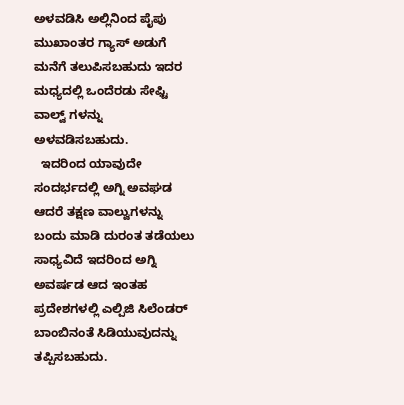ಅಳವಡಿಸಿ ಅಲ್ಲಿನಿಂದ ಪೈಪು ಮುಖಾಂತರ ಗ್ಯಾಸ್ ಅಡುಗೆ ಮನೆಗೆ ತಲುಪಿಸಬಹುದು ಇದರ ಮಧ್ಯದಲ್ಲಿ ಒಂದೆರಡು ಸೇಫ್ಟಿ ವಾಲ್ವ್ ಗಳನ್ನು ಅಳವಡಿಸಬಹುದು.
  ಇದರಿಂದ ಯಾವುದೇ ಸಂದರ್ಭದಲ್ಲಿ ಅಗ್ನಿ ಅವಘಡ ಆದರೆ ತಕ್ಷಣ ವಾಲ್ವುಗಳನ್ನು ಬಂದು ಮಾಡಿ ದುರಂತ ತಡೆಯಲು ಸಾಧ್ಯವಿದೆ ಇದರಿಂದ ಅಗ್ನಿ ಅವರ್ಷಡ ಆದ ಇಂತಹ ಪ್ರದೇಶಗಳಲ್ಲಿ ಎಲ್ಪಿಜಿ ಸಿಲೆಂಡರ್ ಬಾಂಬಿನಂತೆ ಸಿಡಿಯುವುದನ್ನು ತಪ್ಪಿಸಬಹುದು.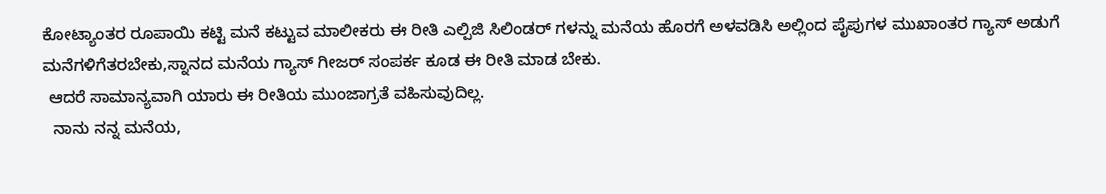ಕೋಟ್ಯಾಂತರ ರೂಪಾಯಿ ಕಟ್ಟಿ ಮನೆ ಕಟ್ಟುವ ಮಾಲೀಕರು ಈ ರೀತಿ ಎಲ್ಪಿಜಿ ಸಿಲಿಂಡರ್ ಗಳನ್ನು ಮನೆಯ ಹೊರಗೆ ಅಳವಡಿಸಿ ಅಲ್ಲಿಂದ ಪೈಪುಗಳ ಮುಖಾಂತರ ಗ್ಯಾಸ್ ಅಡುಗೆ ಮನೆಗಳಿಗೆತರಬೇಕು,ಸ್ನಾನದ ಮನೆಯ ಗ್ಯಾಸ್ ಗೀಜರ್ ಸಂಪರ್ಕ ಕೂಡ ಈ ರೀತಿ ಮಾಡ ಬೇಕು.
 ಆದರೆ ಸಾಮಾನ್ಯವಾಗಿ ಯಾರು ಈ ರೀತಿಯ ಮುಂಜಾಗ್ರತೆ ವಹಿಸುವುದಿಲ್ಲ.
  ನಾನು ನನ್ನ ಮನೆಯ,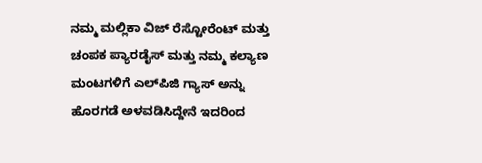ನಮ್ಮ ಮಲ್ಲಿಕಾ ವಿಜ್ ರೆಸ್ಟೋರೆಂಟ್ ಮತ್ತು ಚಂಪಕ ಪ್ಯಾರಡೈಸ್ ಮತ್ತು ನಮ್ಮ ಕಲ್ಯಾಣ ಮಂಟಗಳಿಗೆ ಎಲ್‌ಪಿಜಿ ಗ್ಯಾಸ್ ಅನ್ನು ಹೊರಗಡೆ ಅಳವಡಿಸಿದ್ದೇನೆ ಇದರಿಂದ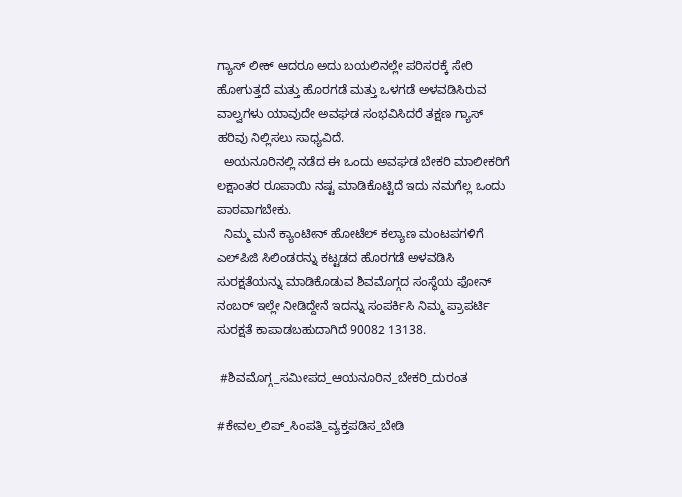ಗ್ಯಾಸ್ ಲೀಕ್ ಆದರೂ ಅದು ಬಯಲಿನಲ್ಲೇ ಪರಿಸರಕ್ಕೆ ಸೇರಿ ಹೋಗುತ್ತದೆ ಮತ್ತು ಹೊರಗಡೆ ಮತ್ತು ಒಳಗಡೆ ಅಳವಡಿಸಿರುವ ವಾಲ್ವಗಳು ಯಾವುದೇ ಅವಘಡ ಸಂಭವಿಸಿದರೆ ತಕ್ಷಣ ಗ್ಯಾಸ್ ಹರಿವು ನಿಲ್ಲಿಸಲು ಸಾಧ್ಯವಿದೆ.
  ಅಯನೂರಿನಲ್ಲಿ ನಡೆದ ಈ ಒಂದು ಅವಘಡ ಬೇಕರಿ ಮಾಲೀಕರಿಗೆ ಲಕ್ಷಾಂತರ ರೂಪಾಯಿ ನಷ್ಟ ಮಾಡಿಕೊಟ್ಟಿದೆ ಇದು ನಮಗೆಲ್ಲ ಒಂದು ಪಾಠವಾಗಬೇಕು.
  ನಿಮ್ಮ ಮನೆ ಕ್ಯಾಂಟೀನ್ ಹೋಟೆಲ್ ಕಲ್ಯಾಣ ಮಂಟಪಗಳಿಗೆ ಎಲ್‌ಪಿಜಿ ಸಿಲಿಂಡರನ್ನು ಕಟ್ಟಡದ ಹೊರಗಡೆ ಅಳವಡಿಸಿ ಸುರಕ್ಷತೆಯನ್ನು ಮಾಡಿಕೊಡುವ ಶಿವಮೊಗ್ಗದ ಸಂಸ್ಥೆಯ ಫೋನ್ ನಂಬರ್ ಇಲ್ಲೇ ನೀಡಿದ್ದೇನೆ ಇದನ್ನು ಸಂಪರ್ಕಿಸಿ ನಿಮ್ಮ ಪ್ರಾಪರ್ಟಿ ಸುರಕ್ಷತೆ ಕಾಪಾಡಬಹುದಾಗಿದೆ 90082 13138.

 #ಶಿವಮೊಗ್ಗ_ಸಮೀಪದ_ಆಯನೂರಿನ_ಬೇಕರಿ_ದುರಂತ

#ಕೇವಲ_ಲಿಪ್_ಸಿಂಪತಿ_ವ್ಯಕ್ತಪಡಿಸ_ಬೇಡಿ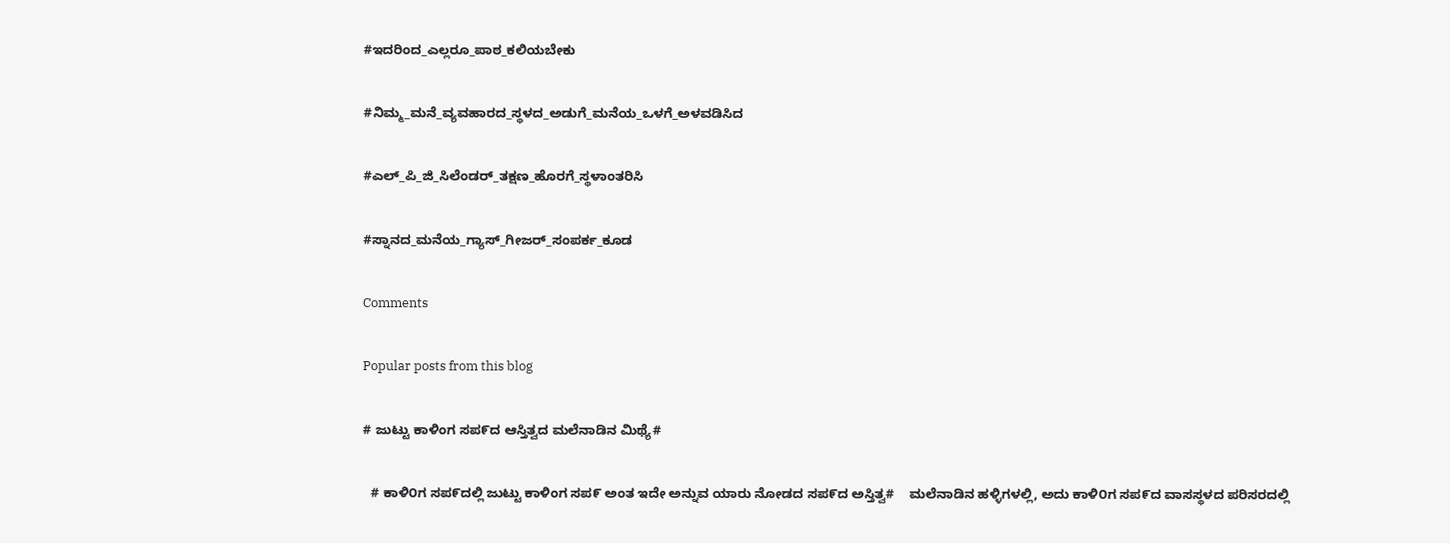#ಇದರಿಂದ_ಎಲ್ಲರೂ_ಪಾಠ_ಕಲಿಯಬೇಕು

#ನಿಮ್ಮ_ಮನೆ_ವ್ಯವಹಾರದ_ಸ್ಥಳದ_ಅಡುಗೆ_ಮನೆಯ_ಒಳಗೆ_ಅಳವಡಿಸಿದ

#ಎಲ್_ಪಿ_ಜಿ_ಸಿಲೆಂಡರ್_ತಕ್ಷಣ_ಹೊರಗೆ_ಸ್ಥಳಾಂತರಿಸಿ

#ಸ್ನಾನದ_ಮನೆಯ_ಗ್ಯಾಸ್_ಗೀಜರ್_ಸಂಪರ್ಕ_ಕೂಡ

Comments

Popular posts from this blog

# ಜುಟ್ಟು ಕಾಳಿಂಗ ಸಪ೯ದ ಆಸ್ತಿತ್ವದ ಮಲೆನಾಡಿನ ಮಿಥ್ಯೆ#

  # ಕಾಳಿ೦ಗ ಸಪ೯ದಲ್ಲಿ ಜುಟ್ಟು ಕಾಳಿಂಗ ಸಪ೯ ಅಂತ ಇದೇ ಅನ್ನುವ ಯಾರು ನೋಡದ ಸಪ೯ದ ಅಸ್ತಿತ್ವ#    ಮಲೆನಾಡಿನ ಹಳ್ಳಿಗಳಲ್ಲಿ, ಅದು ಕಾಳಿ೦ಗ ಸಪ೯ದ ವಾಸಸ್ಥಳದ ಪರಿಸರದಲ್ಲಿ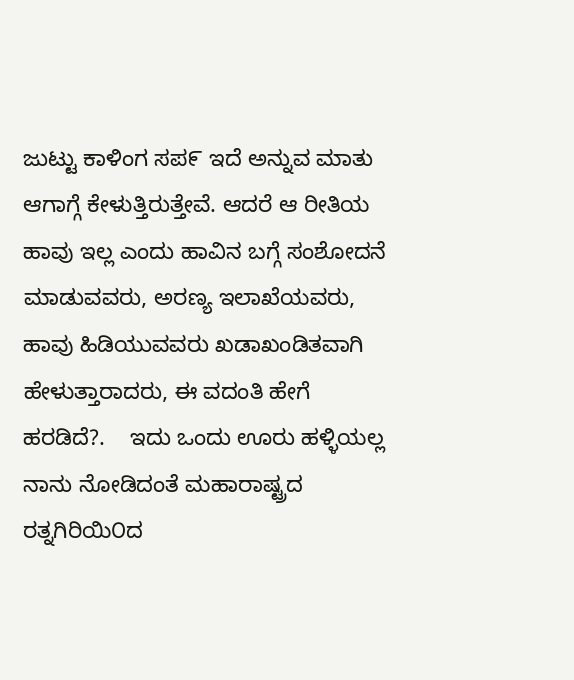ಜುಟ್ಟು ಕಾಳಿಂಗ ಸಪ೯ ಇದೆ ಅನ್ನುವ ಮಾತು ಆಗಾಗ್ಗೆ ಕೇಳುತ್ತಿರುತ್ತೇವೆ. ಆದರೆ ಆ ರೀತಿಯ ಹಾವು ಇಲ್ಲ ಎಂದು ಹಾವಿನ ಬಗ್ಗೆ ಸಂಶೋದನೆ ಮಾಡುವವರು, ಅರಣ್ಯ ಇಲಾಖೆಯವರು, ಹಾವು ಹಿಡಿಯುವವರು ಖಡಾಖಂಡಿತವಾಗಿ ಹೇಳುತ್ತಾರಾದರು, ಈ ವದಂತಿ ಹೇಗೆ ಹರಡಿದೆ?.    ಇದು ಒಂದು ಊರು ಹಳ್ಳಿಯಲ್ಲ ನಾನು ನೋಡಿದಂತೆ ಮಹಾರಾಷ್ಟ್ರದ ರತ್ನಗಿರಿಯಿ೦ದ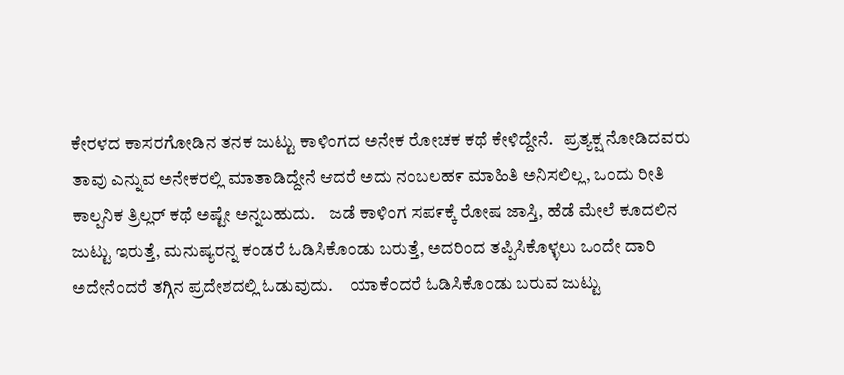ಕೇರಳದ ಕಾಸರಗೋಡಿನ ತನಕ ಜುಟ್ಟು ಕಾಳಿಂಗದ ಅನೇಕ ರೋಚಕ ಕಥೆ ಕೇಳಿದ್ದೇನೆ.   ಪ್ರತ್ಯಕ್ಷ ನೋಡಿದವರು ತಾವು ಎನ್ನುವ ಅನೇಕರಲ್ಲಿ ಮಾತಾಡಿದ್ದೇನೆ ಆದರೆ ಅದು ನಂಬಲಹ೯ ಮಾಹಿತಿ ಅನಿಸಲಿಲ್ಲ, ಒಂದು ರೀತಿ ಕಾಲ್ಪನಿಕ ತ್ರಿಲ್ಲರ್ ಕಥೆ ಅಷ್ಟೇ ಅನ್ನಬಹುದು.    ಜಡೆ ಕಾಳಿಂಗ ಸಪ೯ಕ್ಕೆ ರೋಷ ಜಾಸ್ತಿ, ಹೆಡೆ ಮೇಲೆ ಕೂದಲಿನ ಜುಟ್ಟು ಇರುತ್ತೆ, ಮನುಷ್ಯರನ್ನ ಕಂಡರೆ ಓಡಿಸಿಕೊಂಡು ಬರುತ್ತೆ, ಅದರಿಂದ ತಪ್ಪಿಸಿಕೊಳ್ಳಲು ಒಂದೇ ದಾರಿ ಅದೇನೆಂದರೆ ತಗ್ಗಿನ ಪ್ರದೇಶದಲ್ಲಿ ಓಡುವುದು.     ಯಾಕೆ೦ದರೆ ಓಡಿಸಿಕೊಂಡು ಬರುವ ಜುಟ್ಟು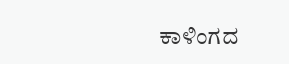ಕಾಳಿಂಗದ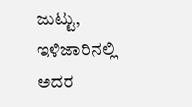ಜುಟ್ಟು, ಇಳಿಜಾರಿನಲ್ಲಿ ಅದರ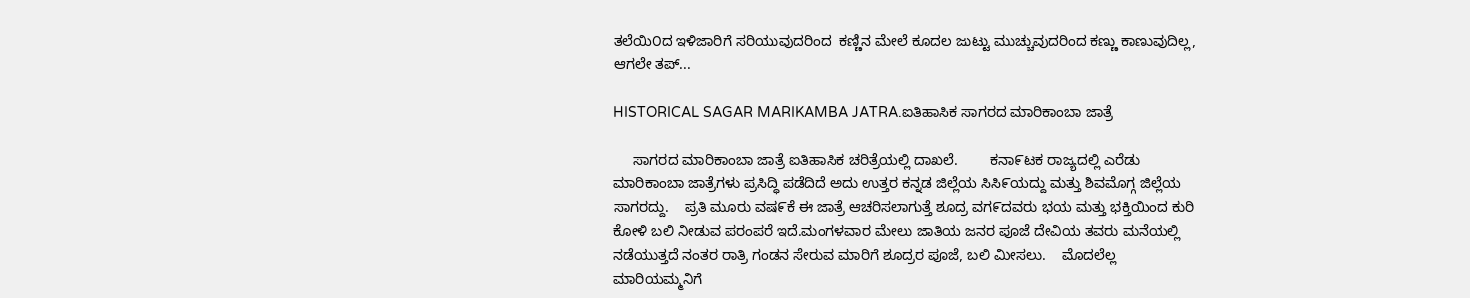ತಲೆಯಿ೦ದ ಇಳಿಜಾರಿಗೆ ಸರಿಯುವುದರಿಂದ  ಕಣ್ಣಿನ ಮೇಲೆ ಕೂದಲ ಜುಟ್ಟು ಮುಚ್ಚುವುದರಿಂದ ಕಣ್ಣು ಕಾಣುವುದಿಲ್ಲ, ಆಗಲೇ ತಪ್...

HISTORICAL SAGAR MARIKAMBA JATRA.ಐತಿಹಾಸಿಕ ಸಾಗರದ ಮಾರಿಕಾಂಬಾ ಜಾತ್ರೆ

     ಸಾಗರದ ಮಾರಿಕಾಂಬಾ ಜಾತ್ರೆ ಐತಿಹಾಸಿಕ ಚರಿತ್ರೆಯಲ್ಲಿ ದಾಖಲೆ.        ಕನಾ೯ಟಕ ರಾಜ್ಯದಲ್ಲಿ ಎರೆಡು ಮಾರಿಕಾಂಬಾ ಜಾತ್ರೆಗಳು ಪ್ರಸಿದ್ಧಿ ಪಡೆದಿದೆ ಅದು ಉತ್ತರ ಕನ್ನಡ ಜಿಲ್ಲೆಯ ಸಿಸಿ೯ಯದ್ದು ಮತ್ತು ಶಿವಮೊಗ್ಗ ಜಿಲ್ಲೆಯ ಸಾಗರದ್ದು.    ಪ್ರತಿ ಮೂರು ವಷ೯ಕೆ ಈ ಜಾತ್ರೆ ಆಚರಿಸಲಾಗುತ್ತೆ ಶೂದ್ರ ವಗ೯ದವರು ಭಯ ಮತ್ತು ಭಕ್ತಿಯಿಂದ ಕುರಿ ಕೋಳಿ ಬಲಿ ನೀಡುವ ಪರಂಪರೆ ಇದೆ.ಮಂಗಳವಾರ ಮೇಲು ಜಾತಿಯ ಜನರ ಪೂಜೆ ದೇವಿಯ ತವರು ಮನೆಯಲ್ಲಿ ನಡೆಯುತ್ತದೆ ನಂತರ ರಾತ್ರಿ ಗಂಡನ ಸೇರುವ ಮಾರಿಗೆ ಶೂದ್ರರ ಪೂಜೆ, ಬಲಿ ಮೀಸಲು.    ಮೊದಲೆಲ್ಲ ಮಾರಿಯಮ್ಮನಿಗೆ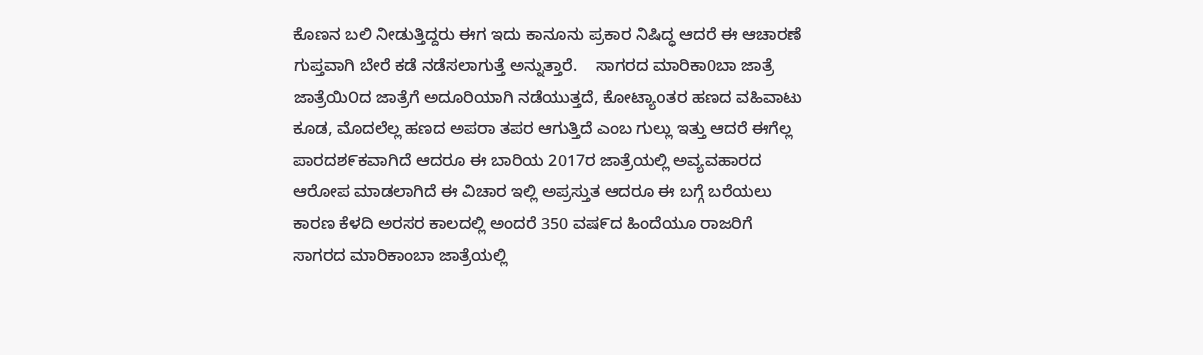ಕೊಣನ ಬಲಿ ನೀಡುತ್ತಿದ್ದರು ಈಗ ಇದು ಕಾನೂನು ಪ್ರಕಾರ ನಿಷಿದ್ಧ ಆದರೆ ಈ ಆಚಾರಣೆ ಗುಪ್ತವಾಗಿ ಬೇರೆ ಕಡೆ ನಡೆಸಲಾಗುತ್ತೆ ಅನ್ನುತ್ತಾರೆ.    ಸಾಗರದ ಮಾರಿಕಾ0ಬಾ ಜಾತ್ರೆ ಜಾತ್ರೆಯಿ೦ದ ಜಾತ್ರೆಗೆ ಅದೂರಿಯಾಗಿ ನಡೆಯುತ್ತದೆ, ಕೋಟ್ಯಾoತರ ಹಣದ ವಹಿವಾಟು ಕೂಡ, ಮೊದಲೆಲ್ಲ ಹಣದ ಅಪರಾ ತಪರ ಆಗುತ್ತಿದೆ ಎಂಬ ಗುಲ್ಲು ಇತ್ತು ಆದರೆ ಈಗೆಲ್ಲ ಪಾರದಶ೯ಕವಾಗಿದೆ ಆದರೂ ಈ ಬಾರಿಯ 2017ರ ಜಾತ್ರೆಯಲ್ಲಿ ಅವ್ಯವಹಾರದ ಆರೋಪ ಮಾಡಲಾಗಿದೆ ಈ ವಿಚಾರ ಇಲ್ಲಿ ಅಪ್ರಸ್ತುತ ಆದರೂ ಈ ಬಗ್ಗೆ ಬರೆಯಲು ಕಾರಣ ಕೆಳದಿ ಅರಸರ ಕಾಲದಲ್ಲಿ ಅಂದರೆ 350 ವಷ೯ದ ಹಿಂದೆಯೂ ರಾಜರಿಗೆ ಸಾಗರದ ಮಾರಿಕಾಂಬಾ ಜಾತ್ರೆಯಲ್ಲಿ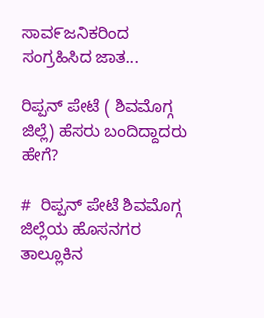ಸಾವ೯ಜನಿಕರಿಂದ ಸಂಗ್ರಹಿಸಿದ ಜಾತ...

ರಿಪ್ಪನ್ ಪೇಟೆ ( ಶಿವಮೊಗ್ಗ ಜಿಲ್ಲೆ) ಹೆಸರು ಬಂದಿದ್ದಾದರು ಹೇಗೆ?

#  ರಿಪ್ಪನ್ ಪೇಟೆ ಶಿವಮೊಗ್ಗ ಜಿಲ್ಲೆಯ ಹೊಸನಗರ ತಾಲ್ಲೂಕಿನ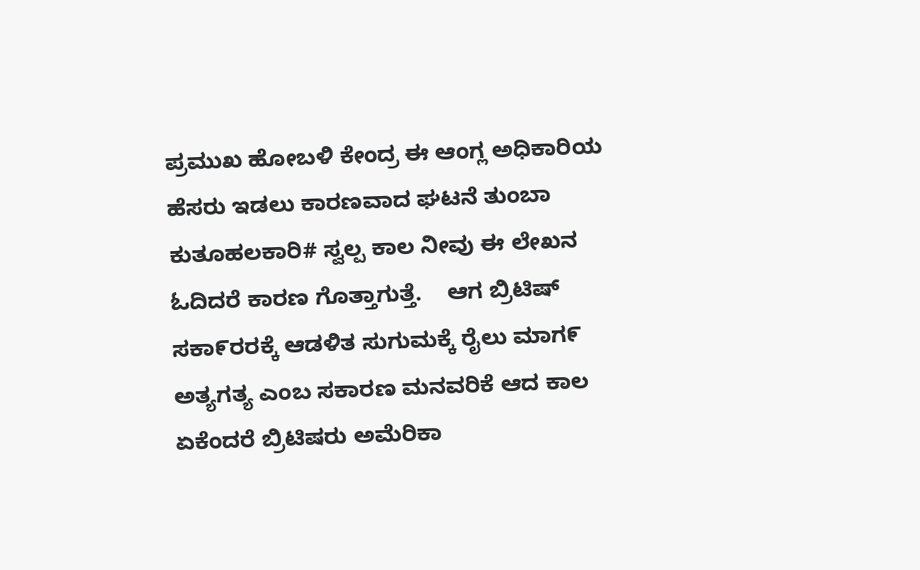ಪ್ರಮುಖ ಹೋಬಳಿ ಕೇಂದ್ರ ಈ ಆಂಗ್ಲ ಅಧಿಕಾರಿಯ ಹೆಸರು ಇಡಲು ಕಾರಣವಾದ ಘಟನೆ ತುಂಬಾ ಕುತೂಹಲಕಾರಿ# ಸ್ವಲ್ಪ ಕಾಲ ನೀವು ಈ ಲೇಖನ ಓದಿದರೆ ಕಾರಣ ಗೊತ್ತಾಗುತ್ತೆ.    ಆಗ ಬ್ರಿಟಿಷ್ ಸಕಾ೯ರರಕ್ಕೆ ಆಡಳಿತ ಸುಗುಮಕ್ಕೆ ರೈಲು ಮಾಗ೯ ಅತ್ಯಗತ್ಯ ಎಂಬ ಸಕಾರಣ ಮನವರಿಕೆ ಆದ ಕಾಲ ಏಕೆಂದರೆ ಬ್ರಿಟಿಷರು ಅಮೆರಿಕಾ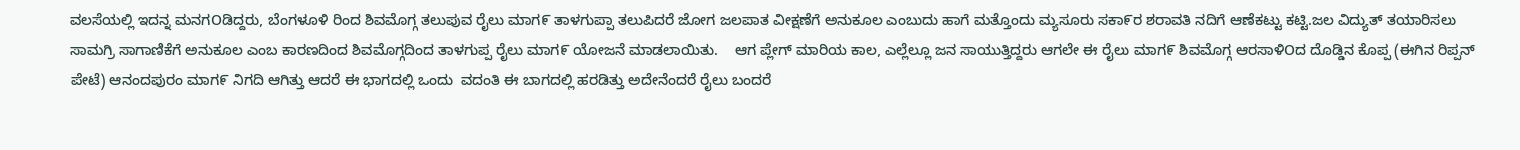ವಲಸೆಯಲ್ಲಿ ಇದನ್ನ ಮನಗOಡಿದ್ದರು, ಬೆಂಗಳೂಳಿ ರಿಂದ ಶಿವಮೊಗ್ಗ ತಲುಪುವ ರೈಲು ಮಾಗ೯ ತಾಳಗುಪ್ಪಾ ತಲುಪಿದರೆ ಜೋಗ ಜಲಪಾತ ವೀಕ್ಷಣೆಗೆ ಅನುಕೂಲ ಎಂಬುದು ಹಾಗೆ ಮತ್ತೊಂದು ಮ್ಯಸೂರು ಸಕಾ೯ರ ಶರಾವತಿ ನದಿಗೆ ಆಣೆಕಟ್ಟು ಕಟ್ಟಿ.ಜಲ ವಿದ್ಯುತ್ ತಯಾರಿಸಲು ಸಾಮಗ್ರಿ ಸಾಗಾಣಿಕೆಗೆ ಅನುಕೂಲ ಎಂಬ ಕಾರಣದಿಂದ ಶಿವಮೊಗ್ಗದಿಂದ ತಾಳಗುಪ್ಪ ರೈಲು ಮಾಗ೯ ಯೋಜನೆ ಮಾಡಲಾಯಿತು.    ಆಗ ಪ್ಲೇಗ್ ಮಾರಿಯ ಕಾಲ, ಎಲ್ಲೆಲ್ಲೂ ಜನ ಸಾಯುತ್ತಿದ್ದರು ಆಗಲೇ ಈ ರೈಲು ಮಾಗ೯ ಶಿವಮೊಗ್ಗ ಆರಸಾಳಿOದ ದೊಡ್ಡಿನ ಕೊಪ್ಪ (ಈಗಿನ ರಿಪ್ಪನ್ ಪೇಟೆ) ಆನಂದಪುರಂ ಮಾಗ೯ ನಿಗದಿ ಆಗಿತ್ತು ಆದರೆ ಈ ಭಾಗದಲ್ಲಿ ಒಂದು  ವದಂತಿ ಈ ಬಾಗದಲ್ಲಿ ಹರಡಿತ್ತು ಅದೇನೆಂದರೆ ರೈಲು ಬಂದರೆ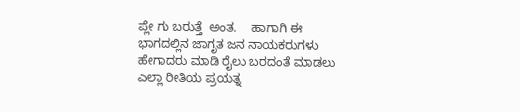ಪ್ಲೇ ಗು ಬರುತ್ತೆ  ಅಂತ.    ಹಾಗಾಗಿ ಈ ಭಾಗದಲ್ಲಿನ ಜಾಗೃತ ಜನ ನಾಯಕರುಗಳು ಹೇಗಾದರು ಮಾಡಿ ರೈಲು ಬರದಂತೆ ಮಾಡಲು ಎಲ್ಲಾ ರೀತಿಯ ಪ್ರಯತ್ನ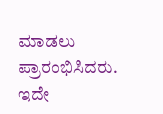ಮಾಡಲು ಪ್ರಾರಂಭಿಸಿದರು.     ಇದೇ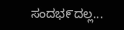ಸಂದಭ೯ದಲ್ಲ...